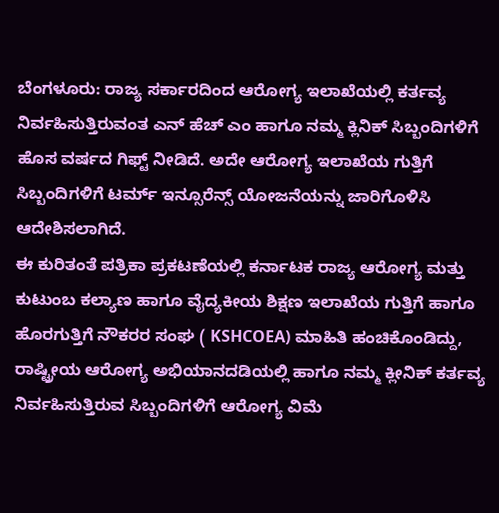ಬೆಂಗಳೂರು: ರಾಜ್ಯ ಸರ್ಕಾರದಿಂದ ಆರೋಗ್ಯ ಇಲಾಖೆಯಲ್ಲಿ ಕರ್ತವ್ಯ ನಿರ್ವಹಿಸುತ್ತಿರುವಂತ ಎನ್ ಹೆಚ್ ಎಂ ಹಾಗೂ ನಮ್ಮ ಕ್ಲಿನಿಕ್ ಸಿಬ್ಬಂದಿಗಳಿಗೆ ಹೊಸ ವರ್ಷದ ಗಿಫ್ಟ್ ನೀಡಿದೆ. ಅದೇ ಆರೋಗ್ಯ ಇಲಾಖೆಯ ಗುತ್ತಿಗೆ ಸಿಬ್ಬಂದಿಗಳಿಗೆ ಟರ್ಮ್ ಇನ್ಸೂರೆನ್ಸ್ ಯೋಜನೆಯನ್ನು ಜಾರಿಗೊಳಿಸಿ ಆದೇಶಿಸಲಾಗಿದೆ.
ಈ ಕುರಿತಂತೆ ಪತ್ರಿಕಾ ಪ್ರಕಟಣೆಯಲ್ಲಿ ಕರ್ನಾಟಕ ರಾಜ್ಯ ಆರೋಗ್ಯ ಮತ್ತು ಕುಟುಂಬ ಕಲ್ಯಾಣ ಹಾಗೂ ವೈದ್ಯಕೀಯ ಶಿಕ್ಷಣ ಇಲಾಖೆಯ ಗುತ್ತಿಗೆ ಹಾಗೂ ಹೊರಗುತ್ತಿಗೆ ನೌಕರರ ಸಂಘ ( KSHCOEA) ಮಾಹಿತಿ ಹಂಚಿಕೊಂಡಿದ್ದು, ರಾಷ್ಟ್ರೀಯ ಆರೋಗ್ಯ ಅಭಿಯಾನದಡಿಯಲ್ಲಿ ಹಾಗೂ ನಮ್ಮ ಕ್ಲೀನಿಕ್ ಕರ್ತವ್ಯ ನಿರ್ವಹಿಸುತ್ತಿರುವ ಸಿಬ್ಬಂದಿಗಳಿಗೆ ಆರೋಗ್ಯ ವಿಮೆ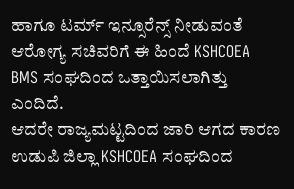ಹಾಗೂ ಟರ್ಮ್ ಇನ್ಸೂರೆನ್ಸ್ ನೀಡುವಂತೆ ಆರೋಗ್ಯ ಸಚಿವರಿಗೆ ಈ ಹಿಂದೆ KSHCOEA BMS ಸಂಘದಿಂದ ಒತ್ತಾಯಿಸಲಾಗಿತ್ತು ಎಂದಿದೆ.
ಆದರೇ ರಾಜ್ಯಮಟ್ಟದಿಂದ ಜಾರಿ ಆಗದ ಕಾರಣ ಉಡುಪಿ ಜಿಲ್ಲಾ KSHCOEA ಸಂಘದಿಂದ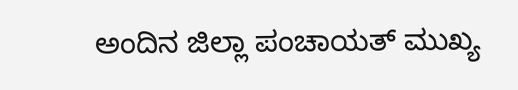ಅಂದಿನ ಜಿಲ್ಲಾ ಪಂಚಾಯತ್ ಮುಖ್ಯ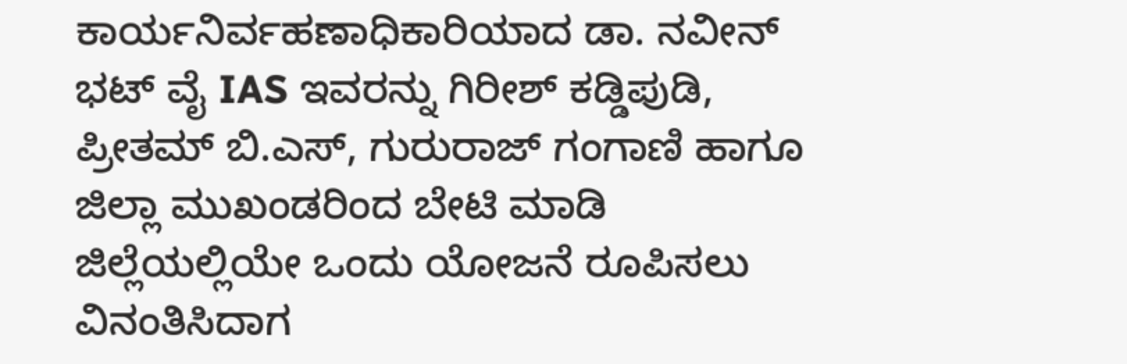ಕಾರ್ಯನಿರ್ವಹಣಾಧಿಕಾರಿಯಾದ ಡಾ. ನವೀನ್ ಭಟ್ ವೈ IAS ಇವರನ್ನು ಗಿರೀಶ್ ಕಡ್ಡಿಪುಡಿ, ಪ್ರೀತಮ್ ಬಿ.ಎಸ್, ಗುರುರಾಜ್ ಗಂಗಾಣಿ ಹಾಗೂ ಜಿಲ್ಲಾ ಮುಖಂಡರಿಂದ ಬೇಟಿ ಮಾಡಿ ಜಿಲ್ಲೆಯಲ್ಲಿಯೇ ಒಂದು ಯೋಜನೆ ರೂಪಿಸಲು ವಿನಂತಿಸಿದಾಗ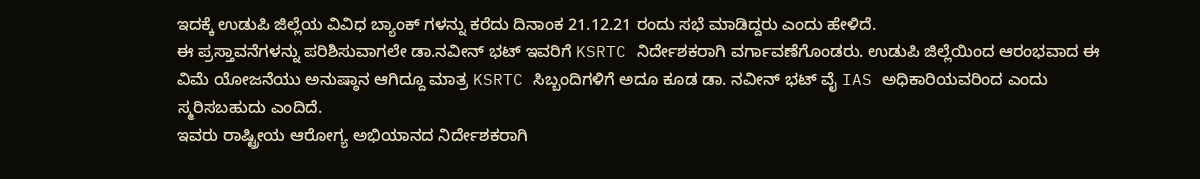ಇದಕ್ಕೆ ಉಡುಪಿ ಜಿಲ್ಲೆಯ ವಿವಿಧ ಬ್ಯಾಂಕ್ ಗಳನ್ನು ಕರೆದು ದಿನಾಂಕ 21.12.21 ರಂದು ಸಭೆ ಮಾಡಿದ್ದರು ಎಂದು ಹೇಳಿದೆ.
ಈ ಪ್ರಸ್ತಾವನೆಗಳನ್ನು ಪರಿಶಿಸುವಾಗಲೇ ಡಾ.ನವೀನ್ ಭಟ್ ಇವರಿಗೆ KSRTC ನಿರ್ದೇಶಕರಾಗಿ ವರ್ಗಾವಣೆಗೊಂಡರು. ಉಡುಪಿ ಜಿಲ್ಲೆಯಿಂದ ಆರಂಭವಾದ ಈ ವಿಮೆ ಯೋಜನೆಯು ಅನುಷ್ಠಾನ ಆಗಿದ್ದೂ ಮಾತ್ರ KSRTC ಸಿಬ್ಬಂದಿಗಳಿಗೆ ಅದೂ ಕೂಡ ಡಾ. ನವೀನ್ ಭಟ್ ವೈ IAS ಅಧಿಕಾರಿಯವರಿಂದ ಎಂದು ಸ್ಮರಿಸಬಹುದು ಎಂದಿದೆ.
ಇವರು ರಾಷ್ಟ್ರೀಯ ಆರೋಗ್ಯ ಅಭಿಯಾನದ ನಿರ್ದೇಶಕರಾಗಿ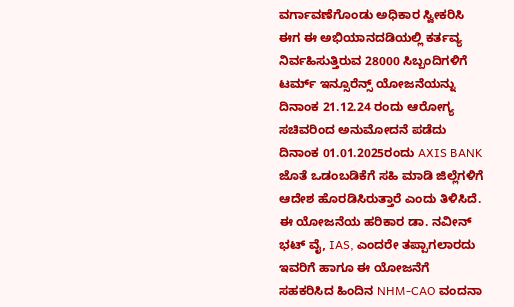ವರ್ಗಾವಣೆಗೊಂಡು ಅಧಿಕಾರ ಸ್ವೀಕರಿಸಿ ಈಗ ಈ ಅಭಿಯಾನದಡಿಯಲ್ಲಿ ಕರ್ತವ್ಯ ನಿರ್ವಹಿಸುತ್ತಿರುವ 28000 ಸಿಬ್ಬಂದಿಗಳಿಗೆ ಟರ್ಮ್ ಇನ್ಸೂರೆನ್ಸ್ ಯೋಜನೆಯನ್ನು ದಿನಾಂಕ 21.12.24 ರಂದು ಆರೋಗ್ಯ ಸಚಿವರಿಂದ ಅನುಮೋದನೆ ಪಡೆದು ದಿನಾಂಕ 01.01.2025ರಂದು AXIS BANK ಜೊತೆ ಒಡಂಬಡಿಕೆಗೆ ಸಹಿ ಮಾಡಿ ಜಿಲ್ಲೆಗಳಿಗೆ ಆದೇಶ ಹೊರಡಿಸಿರುತ್ತಾರೆ ಎಂದು ತಿಳಿಸಿದೆ.
ಈ ಯೋಜನೆಯ ಹರಿಕಾರ ಡಾ. ನವೀನ್ ಭಟ್ ವೈ, IAS, ಎಂದರೇ ತಪ್ಪಾಗಲಾರದು ಇವರಿಗೆ ಹಾಗೂ ಈ ಯೋಜನೆಗೆ ಸಹಕರಿಸಿದ ಹಿಂದಿನ NHM-CAO ವಂದನಾ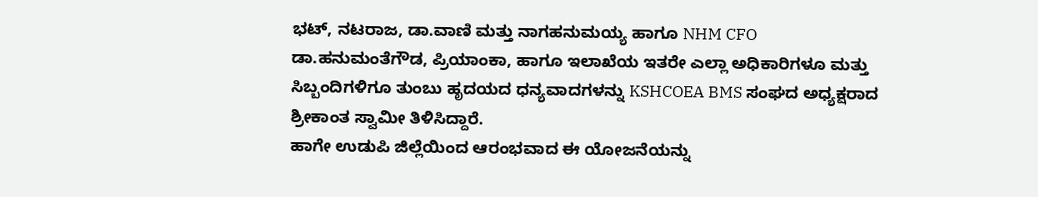ಭಟ್, ನಟರಾಜ, ಡಾ.ವಾಣಿ ಮತ್ತು ನಾಗಹನುಮಯ್ಯ ಹಾಗೂ NHM CFO ಡಾ.ಹನುಮಂತೆಗೌಡ, ಪ್ರಿಯಾಂಕಾ, ಹಾಗೂ ಇಲಾಖೆಯ ಇತರೇ ಎಲ್ಲಾ ಅಧಿಕಾರಿಗಳೂ ಮತ್ತು ಸಿಬ್ಬಂದಿಗಳಿಗೂ ತುಂಬು ಹೃದಯದ ಧನ್ಯವಾದಗಳನ್ನು KSHCOEA BMS ಸಂಘದ ಅಧ್ಯಕ್ಷರಾದ ಶ್ರೀಕಾಂತ ಸ್ವಾಮೀ ತಿಳಿಸಿದ್ದಾರೆ.
ಹಾಗೇ ಉಡುಪಿ ಜಿಲ್ಲೆಯಿಂದ ಆರಂಭವಾದ ಈ ಯೋಜನೆಯನ್ನು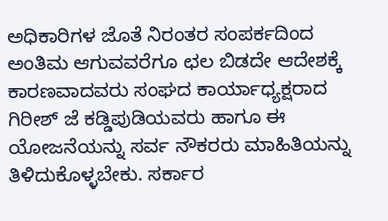ಅಧಿಕಾರಿಗಳ ಜೊತೆ ನಿರಂತರ ಸಂಪರ್ಕದಿಂದ ಅಂತಿಮ ಆಗುವವರೆಗೂ ಛಲ ಬಿಡದೇ ಆದೇಶಕ್ಕೆ ಕಾರಣವಾದವರು ಸಂಘದ ಕಾರ್ಯಾಧ್ಯಕ್ಷರಾದ ಗಿರೀಶ್ ಜೆ ಕಡ್ಡಿಪುಡಿಯವರು ಹಾಗೂ ಈ ಯೋಜನೆಯನ್ನು ಸರ್ವ ನೌಕರರು ಮಾಹಿತಿಯನ್ನು ತಿಳಿದುಕೊಳ್ಳಬೇಕು. ಸರ್ಕಾರ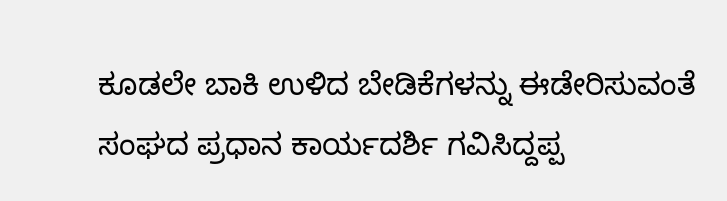ಕೂಡಲೇ ಬಾಕಿ ಉಳಿದ ಬೇಡಿಕೆಗಳನ್ನು ಈಡೇರಿಸುವಂತೆ ಸಂಘದ ಪ್ರಧಾನ ಕಾರ್ಯದರ್ಶಿ ಗವಿಸಿದ್ದಪ್ಪ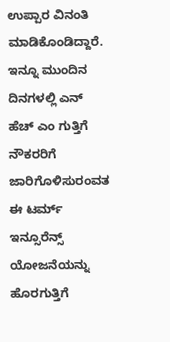ಉಪ್ಪಾರ ವಿನಂತಿ ಮಾಡಿಕೊಂಡಿದ್ದಾರೆ.
ಇನ್ನೂ ಮುಂದಿನ ದಿನಗಳಲ್ಲಿ ಎನ್ ಹೆಚ್ ಎಂ ಗುತ್ತಿಗೆ ನೌಕರರಿಗೆ ಜಾರಿಗೊಳಿಸುರಂವತ ಈ ಟರ್ಮ್ ಇನ್ಸೂರೆನ್ಸ್ ಯೋಜನೆಯನ್ನು ಹೊರಗುತ್ತಿಗೆ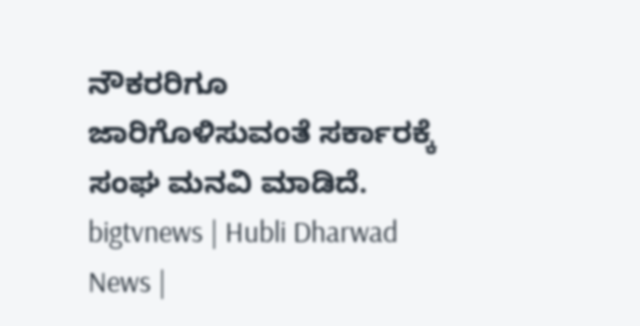ನೌಕರರಿಗೂ ಜಾರಿಗೊಳಿಸುವಂತೆ ಸರ್ಕಾರಕ್ಕೆ ಸಂಘ ಮನವಿ ಮಾಡಿದೆ.
bigtvnews | Hubli Dharwad News |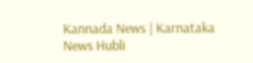Kannada News | Karnataka News Hubli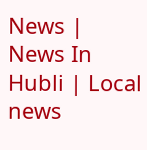News | News In Hubli | Local news